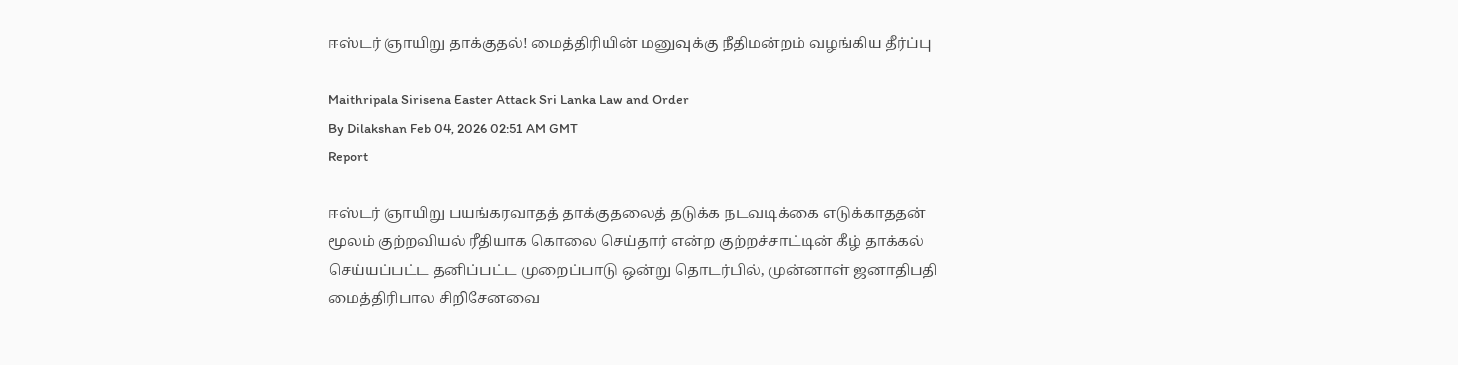ஈஸ்டர் ஞாயிறு தாக்குதல்! மைத்திரியின் மனுவுக்கு நீதிமன்றம் வழங்கிய தீர்ப்பு

Maithripala Sirisena Easter Attack Sri Lanka Law and Order
By Dilakshan Feb 04, 2026 02:51 AM GMT
Report

ஈஸ்டர் ஞாயிறு பயங்கரவாதத் தாக்குதலைத் தடுக்க நடவடிக்கை எடுக்காததன் மூலம் குற்றவியல் ரீதியாக கொலை செய்தார் என்ற குற்றச்சாட்டின் கீழ் தாக்கல் செய்யப்பட்ட தனிப்பட்ட முறைப்பாடு ஒன்று தொடர்பில், முன்னாள் ஜனாதிபதி மைத்திரிபால சிறிசேனவை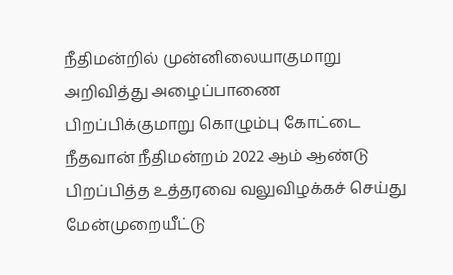நீதிமன்றில் முன்னிலையாகுமாறு அறிவித்து அழைப்பாணை பிறப்பிக்குமாறு கொழும்பு கோட்டை நீதவான் நீதிமன்றம் 2022 ஆம் ஆண்டு பிறப்பித்த உத்தரவை வலுவிழக்கச் செய்து மேன்முறையீட்டு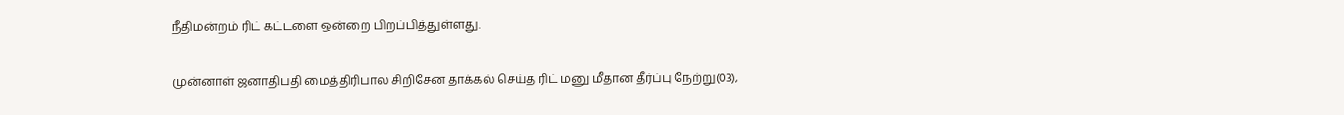நீதிமன்றம் ரிட் கட்டளை ஒன்றை பிறப்பித்துள்ளது.

முன்னாள் ஜனாதிபதி மைத்திரிபால சிறிசேன தாக்கல் செய்த ரிட் மனு மீதான தீர்ப்பு நேற்று(03),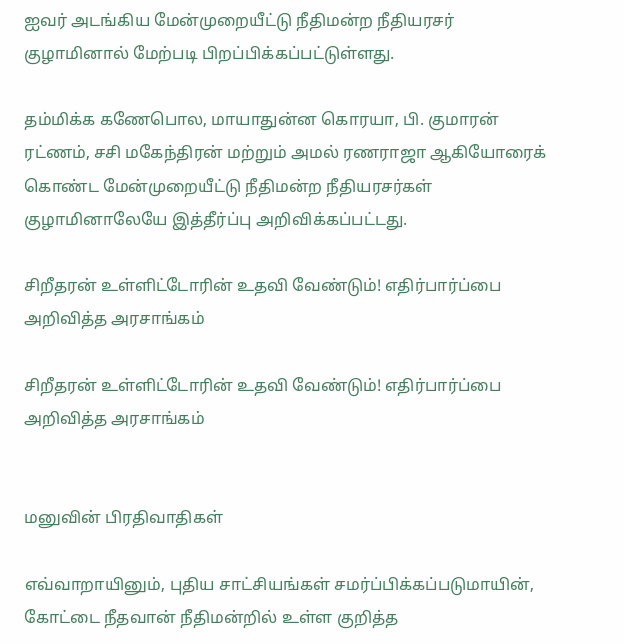ஐவர் அடங்கிய மேன்முறையீட்டு நீதிமன்ற நீதியரசர் குழாமினால் மேற்படி பிறப்பிக்கப்பட்டுள்ளது.

தம்மிக்க கணேபொல, மாயாதுன்ன கொரயா, பி. குமாரன் ரட்ணம், சசி மகேந்திரன் மற்றும் அமல் ரணராஜா ஆகியோரைக் கொண்ட மேன்முறையீட்டு நீதிமன்ற நீதியரசர்கள் குழாமினாலேயே இத்தீர்ப்பு அறிவிக்கப்பட்டது.

சிறீதரன் உள்ளிட்டோரின் உதவி வேண்டும்! எதிர்பார்ப்பை அறிவித்த அரசாங்கம்

சிறீதரன் உள்ளிட்டோரின் உதவி வேண்டும்! எதிர்பார்ப்பை அறிவித்த அரசாங்கம்


மனுவின் பிரதிவாதிகள்

எவ்வாறாயினும், புதிய சாட்சியங்கள் சமர்ப்பிக்கப்படுமாயின், கோட்டை நீதவான் நீதிமன்றில் உள்ள குறித்த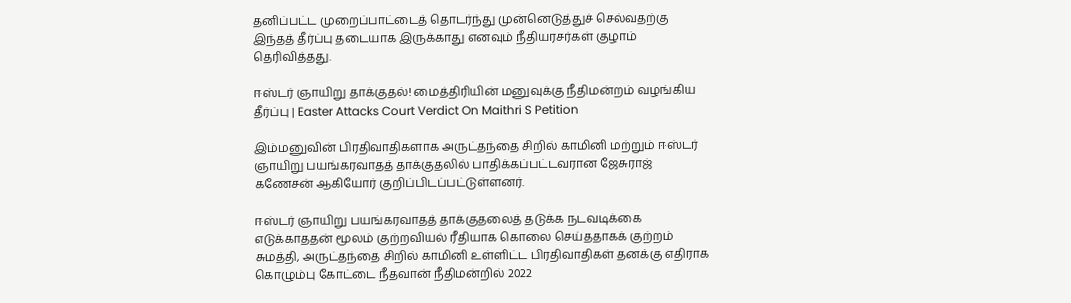தனிப்பட்ட முறைப்பாட்டைத் தொடர்ந்து முன்னெடுத்துச் செல்வதற்கு இந்தத் தீர்ப்பு தடையாக இருக்காது எனவும் நீதியரசர்கள் குழாம் தெரிவித்தது.

ஈஸ்டர் ஞாயிறு தாக்குதல்! மைத்திரியின் மனுவுக்கு நீதிமன்றம் வழங்கிய தீர்ப்பு | Easter Attacks Court Verdict On Maithri S Petition

இம்மனுவின் பிரதிவாதிகளாக அருட்தந்தை சிறில் காமினி மற்றும் ஈஸ்டர் ஞாயிறு பயங்கரவாதத் தாக்குதலில் பாதிக்கப்பட்டவரான ஜேசுராஜ் கணேசன் ஆகியோர் குறிப்பிடப்பட்டுள்ளனர்.

ஈஸ்டர் ஞாயிறு பயங்கரவாதத் தாக்குதலைத் தடுக்க நடவடிக்கை எடுக்காததன் மூலம் குற்றவியல் ரீதியாக கொலை செய்ததாகக் குற்றம் சுமத்தி, அருட்தந்தை சிறில் காமினி உள்ளிட்ட பிரதிவாதிகள் தனக்கு எதிராக கொழும்பு கோட்டை நீதவான் நீதிமன்றில் 2022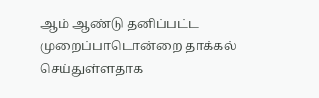ஆம் ஆண்டு தனிப்பட்ட முறைப்பாடொன்றை தாக்கல் செய்துள்ளதாக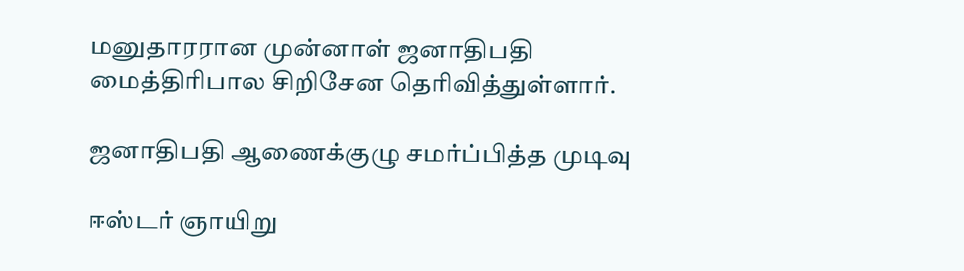மனுதாரரான முன்னாள் ஜனாதிபதி மைத்திரிபால சிறிசேன தெரிவித்துள்ளார்.

ஜனாதிபதி ஆணைக்குழு சமர்ப்பித்த முடிவு

ஈஸ்டர் ஞாயிறு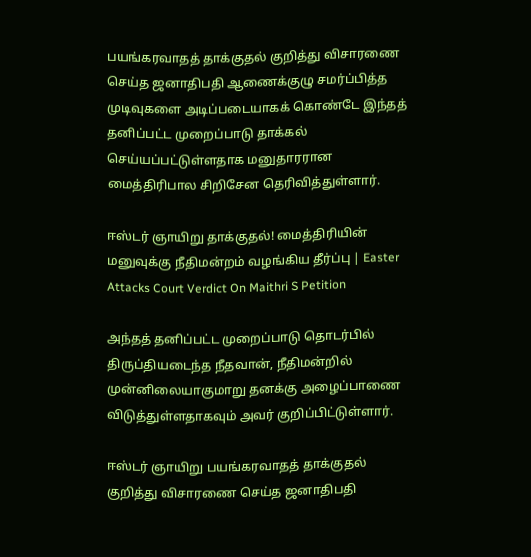பயங்கரவாதத் தாக்குதல் குறித்து விசாரணை செய்த ஜனாதிபதி ஆணைக்குழு சமர்ப்பித்த முடிவுகளை அடிப்படையாகக் கொண்டே இந்தத் தனிப்பட்ட முறைப்பாடு தாக்கல் செய்யப்பட்டுள்ளதாக மனுதாரரான மைத்திரிபால சிறிசேன தெரிவித்துள்ளார்.

ஈஸ்டர் ஞாயிறு தாக்குதல்! மைத்திரியின் மனுவுக்கு நீதிமன்றம் வழங்கிய தீர்ப்பு | Easter Attacks Court Verdict On Maithri S Petition

அந்தத் தனிப்பட்ட முறைப்பாடு தொடர்பில் திருப்தியடைந்த நீதவான், நீதிமன்றில் முன்னிலையாகுமாறு தனக்கு அழைப்பாணை விடுத்துள்ளதாகவும் அவர் குறிப்பிட்டுள்ளார்.

ஈஸ்டர் ஞாயிறு பயங்கரவாதத் தாக்குதல் குறித்து விசாரணை செய்த ஜனாதிபதி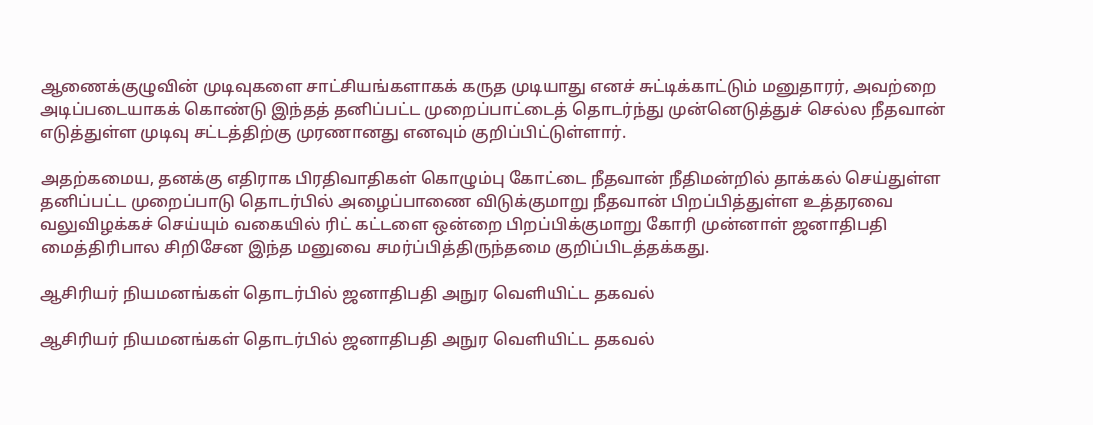ஆணைக்குழுவின் முடிவுகளை சாட்சியங்களாகக் கருத முடியாது எனச் சுட்டிக்காட்டும் மனுதாரர், அவற்றை அடிப்படையாகக் கொண்டு இந்தத் தனிப்பட்ட முறைப்பாட்டைத் தொடர்ந்து முன்னெடுத்துச் செல்ல நீதவான் எடுத்துள்ள முடிவு சட்டத்திற்கு முரணானது எனவும் குறிப்பிட்டுள்ளார்.

அதற்கமைய, தனக்கு எதிராக பிரதிவாதிகள் கொழும்பு கோட்டை நீதவான் நீதிமன்றில் தாக்கல் செய்துள்ள தனிப்பட்ட முறைப்பாடு தொடர்பில் அழைப்பாணை விடுக்குமாறு நீதவான் பிறப்பித்துள்ள உத்தரவை வலுவிழக்கச் செய்யும் வகையில் ரிட் கட்டளை ஒன்றை பிறப்பிக்குமாறு கோரி முன்னாள் ஜனாதிபதி மைத்திரிபால சிறிசேன இந்த மனுவை சமர்ப்பித்திருந்தமை குறிப்பிடத்தக்கது.

ஆசிரியர் நியமனங்கள் தொடர்பில் ஜனாதிபதி அநுர வெளியிட்ட தகவல்

ஆசிரியர் நியமனங்கள் தொடர்பில் ஜனாதிபதி அநுர வெளியிட்ட தகவல்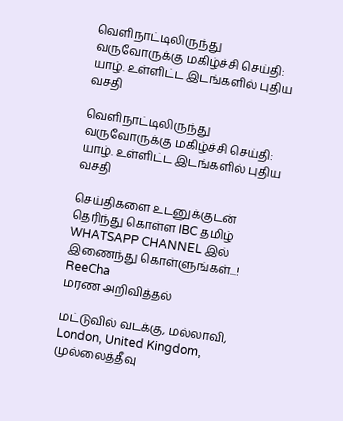வெளிநாட்டிலிருந்து வருவோருக்கு மகிழ்ச்சி செய்தி: யாழ். உள்ளிட்ட இடங்களில் புதிய வசதி

வெளிநாட்டிலிருந்து வருவோருக்கு மகிழ்ச்சி செய்தி: யாழ். உள்ளிட்ட இடங்களில் புதிய வசதி

செய்திகளை உடனுக்குடன் தெரிந்து கொள்ள IBC தமிழ் WHATSAPP CHANNEL இல் இணைந்து கொள்ளுங்கள்...!
ReeCha
மரண அறிவித்தல்

மட்டுவில் வடக்கு, மல்லாவி, London, United Kingdom, முல்லைத்தீவு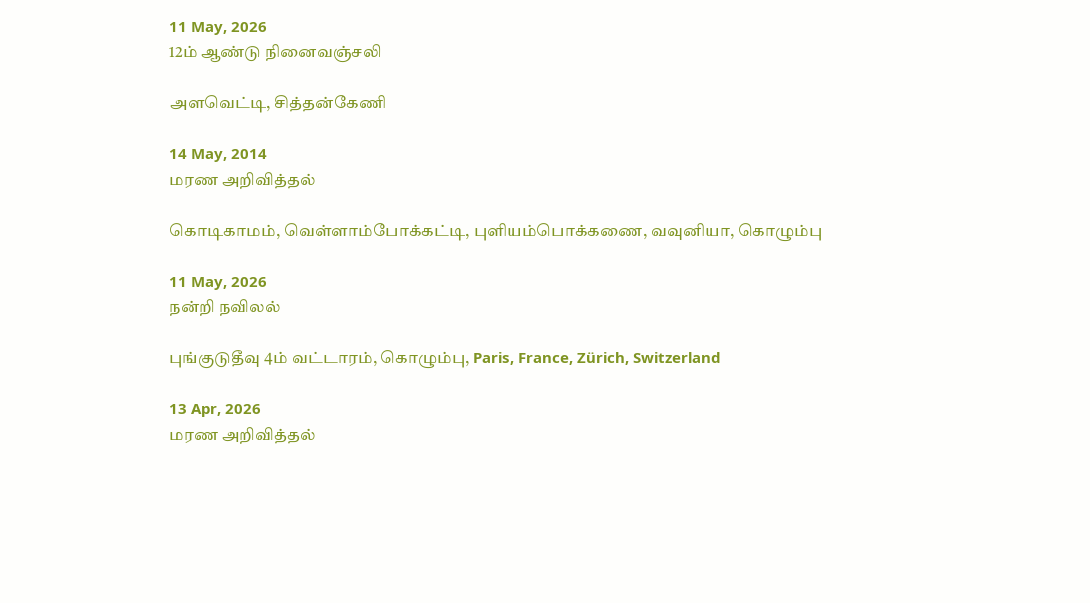11 May, 2026
12ம் ஆண்டு நினைவஞ்சலி

அளவெட்டி, சித்தன்கேணி

14 May, 2014
மரண அறிவித்தல்

கொடிகாமம், வெள்ளாம்போக்கட்டி, புளியம்பொக்கணை, வவுனியா, கொழும்பு

11 May, 2026
நன்றி நவிலல்

புங்குடுதீவு 4ம் வட்டாரம், கொழும்பு, Paris, France, Zürich, Switzerland

13 Apr, 2026
மரண அறிவித்தல்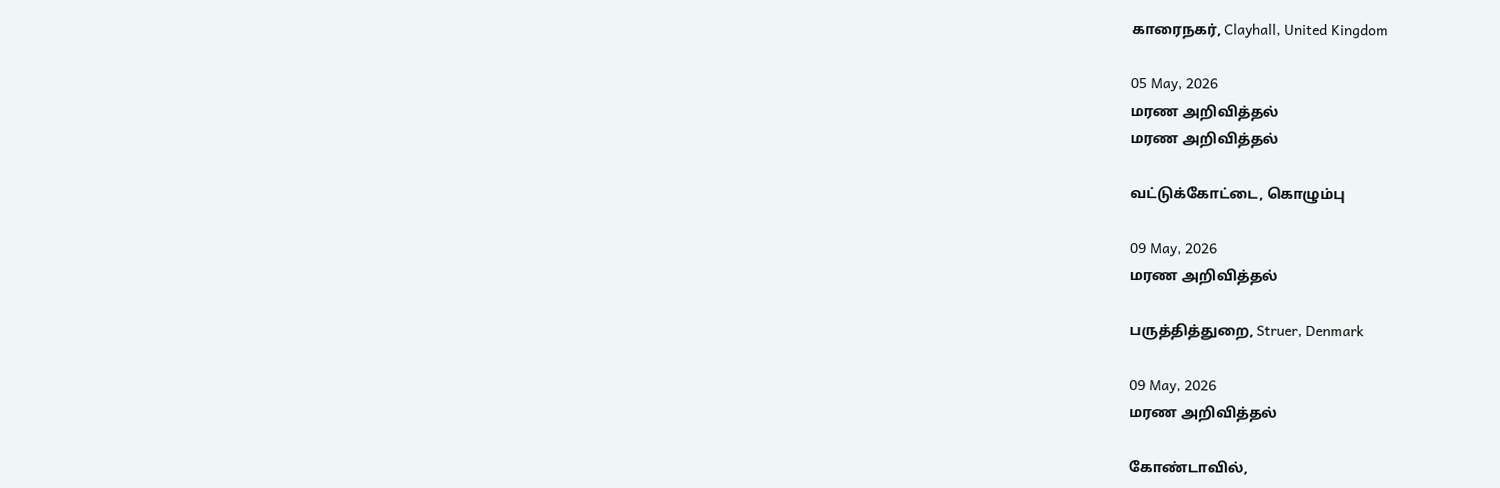காரைநகர், Clayhall, United Kingdom

05 May, 2026
மரண அறிவித்தல்
மரண அறிவித்தல்

வட்டுக்கோட்டை, கொழும்பு

09 May, 2026
மரண அறிவித்தல்

பருத்தித்துறை, Struer, Denmark

09 May, 2026
மரண அறிவித்தல்

கோண்டாவில்,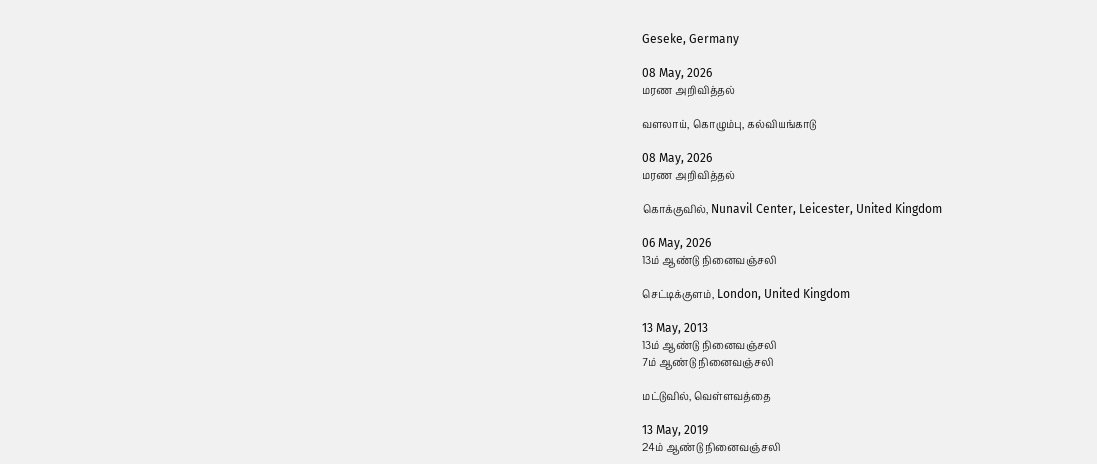Geseke, Germany

08 May, 2026
மரண அறிவித்தல்

வளலாய், கொழும்பு, கல்வியங்காடு

08 May, 2026
மரண அறிவித்தல்

கொக்குவில், Nunavil Center, Leicester, United Kingdom

06 May, 2026
13ம் ஆண்டு நினைவஞ்சலி

செட்டிக்குளம், London, United Kingdom

13 May, 2013
13ம் ஆண்டு நினைவஞ்சலி
7ம் ஆண்டு நினைவஞ்சலி

மட்டுவில், வெள்ளவத்தை

13 May, 2019
24ம் ஆண்டு நினைவஞ்சலி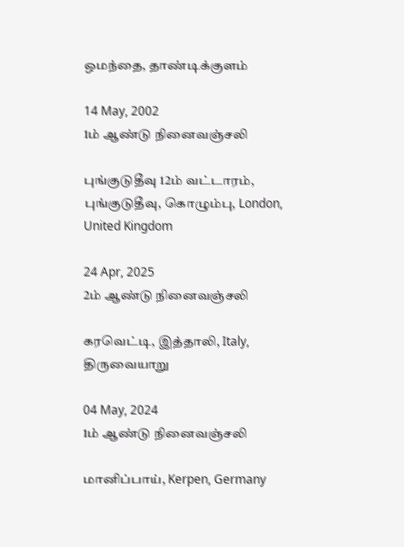ஒமந்தை, தாண்டிக்குளம்

14 May, 2002
1ம் ஆண்டு நினைவஞ்சலி

புங்குடுதீவு 12ம் வட்டாரம், புங்குடுதீவு, கொழும்பு, London, United Kingdom

24 Apr, 2025
2ம் ஆண்டு நினைவஞ்சலி

கரவெட்டி, இத்தாலி, Italy, திருவையாறு

04 May, 2024
1ம் ஆண்டு நினைவஞ்சலி

மானிப்பாய், Kerpen, Germany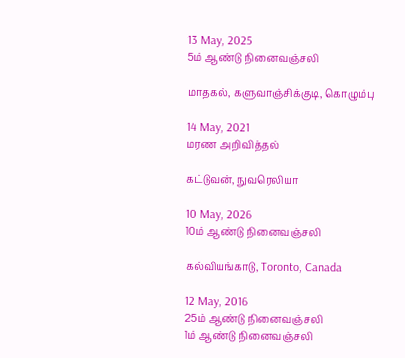13 May, 2025
5ம் ஆண்டு நினைவஞ்சலி

மாதகல், களுவாஞ்சிக்குடி, கொழும்பு

14 May, 2021
மரண அறிவித்தல்

கட்டுவன், நுவரெலியா

10 May, 2026
10ம் ஆண்டு நினைவஞ்சலி

கல்வியங்காடு, Toronto, Canada

12 May, 2016
25ம் ஆண்டு நினைவஞ்சலி
1ம் ஆண்டு நினைவஞ்சலி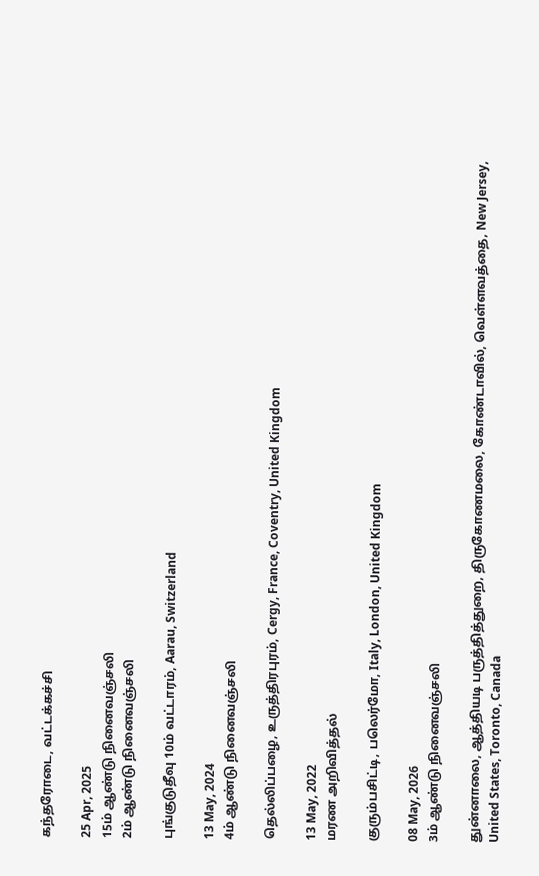கந்தரோடை, வட்டக்கச்சி

25 Apr, 2025
15ம் ஆண்டு நினைவஞ்சலி
2ம் ஆண்டு நினைவஞ்சலி

புங்குடுதீவு 10ம் வட்டாரம், Aarau, Switzerland

13 May, 2024
4ம் ஆண்டு நினைவஞ்சலி

தெல்லிப்பழை, உருத்திரபுரம், Cergy, France, Coventry, United Kingdom

13 May, 2022
மரண அறிவித்தல்

குரும்பசிட்டி, பலெர்மோ, Italy, London, United Kingdom

08 May, 2026
3ம் ஆண்டு நினைவஞ்சலி

துன்னாலை, ஆத்தியடி பருத்தித்துறை, திருகோணமலை, கோண்டாவில், வெள்ளவத்தை, New Jersey, United States, Toronto, Canada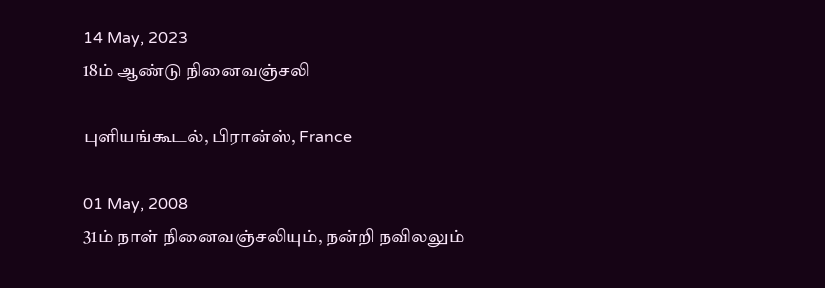14 May, 2023
18ம் ஆண்டு நினைவஞ்சலி

புளியங்கூடல், பிரான்ஸ், France

01 May, 2008
31ம் நாள் நினைவஞ்சலியும், நன்றி நவிலலும்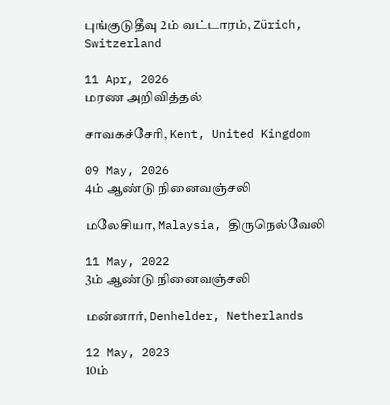புங்குடுதீவு 2ம் வட்டாரம், Zürich, Switzerland

11 Apr, 2026
மரண அறிவித்தல்

சாவகச்சேரி, Kent, United Kingdom

09 May, 2026
4ம் ஆண்டு நினைவஞ்சலி

மலேசியா, Malaysia, திருநெல்வேலி

11 May, 2022
3ம் ஆண்டு நினைவஞ்சலி

மன்னார், Denhelder, Netherlands

12 May, 2023
10ம்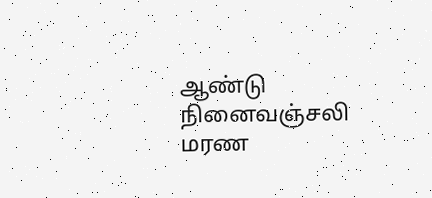ஆண்டு நினைவஞ்சலி
மரண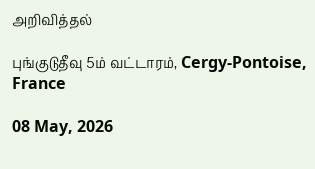அறிவித்தல்

புங்குடுதீவு 5ம் வட்டாரம், Cergy-Pontoise, France

08 May, 2026